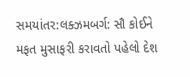સમયાંતર:લક્ઝમબર્ગ: સૌ કોઈને મફત મુસાફરી કરાવતો પહેલો દેશ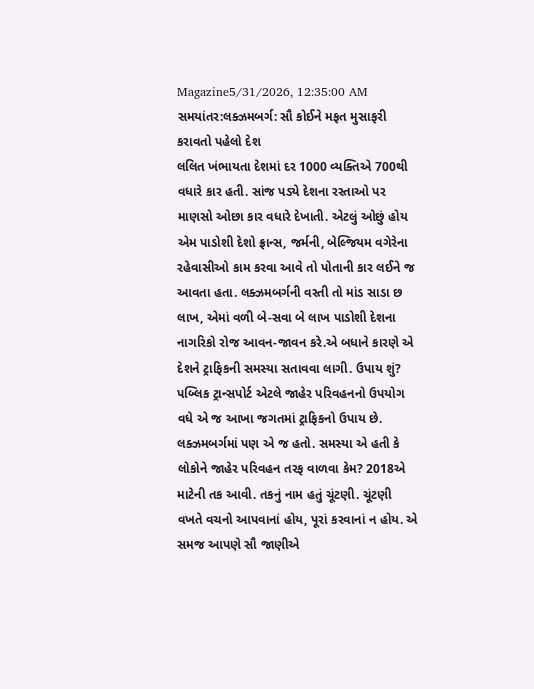Magazine5/31/2026, 12:35:00 AM
સમયાંતર:લક્ઝમબર્ગ: સૌ કોઈને મફત મુસાફરી કરાવતો પહેલો દેશ
લલિત ખંભાયતા દેશમાં દર 1000 વ્યક્તિએ 700થી વધારે કાર હતી. સાંજ પડ્યે દેશના રસ્તાઓ પર માણસો ઓછા કાર વધારે દેખાતી. એટલું ઓછું હોય એમ પાડોશી દેશો ફ્રાન્સ, જર્મની, બેલ્જિયમ વગેરેના રહેવાસીઓ કામ કરવા આવે તો પોતાની કાર લઈને જ આવતા હતા. લક્ઝમબર્ગની વસ્તી તો માંડ સાડા છ લાખ, એમાં વળી બે-સવા બે લાખ પાડોશી દેશના નાગરિકો રોજ આવન-જાવન કરે.એ બધાને કારણે એ દેશને ટ્રાફિકની સમસ્યા સતાવવા લાગી. ઉપાય શું? પબ્લિક ટ્રાન્સપોર્ટ એટલે જાહેર પરિવહનનો ઉપયોગ વધે એ જ આખા જગતમાં ટ્રાફિકનો ઉપાય છે. લક્ઝમબર્ગમાં પણ એ જ હતો. સમસ્યા એ હતી કે લોકોને જાહેર પરિવહન તરફ વાળવા કેમ? 2018એ માટેની તક આવી. તકનું નામ હતું ચૂંટણી. ચૂંટણી વખતે વચનો આપવાનાં હોય, પૂરાં કરવાનાં ન હોય. એ સમજ આપણે સૌ જાણીએ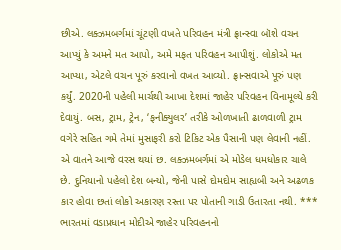છીએ. લક્ઝમબર્ગમાં ચૂંટણી વખતે પરિવહન મંત્રી ફ્રાન્સ્વા બૉશે વચન આપ્યું કે અમને મત આપો, અમે મફત પરિવહન આપીશું. લોકોએ મત આપ્યા, એટલે વચન પૂરું કરવાનો વખત આવ્યો. ફ્રાન્સવાએ પૂરું પણ કર્યું. 2020ની પહેલી માર્ચથી આખા દેશમાં જાહેર પરિવહન વિનામૂલ્યે કરી દેવાયું. બસ, ટ્રામ, ટ્રેન, ‘ફનીક્યુલર’ તરીકે ઓળખાતી ઢાળવાળી ટ્રામ વગેરે સહિત ગમે તેમાં મુસાફરી કરો ટિકિટ એક પૈસાની પણ લેવાની નહીં. એ વાતને આજે વરસ થયાં છ. લક્ઝમબર્ગમાં એ મોડેલ ધમધોકાર ચાલે છે. દુનિયાનો પહેલો દેશ બન્યો, જેની પાસે દોમદોમ સાહ્યબી અને અઢળક કાર હોવા છતાં લોકો અકારણ રસ્તા પર પોતાની ગાડી ઉતારતા નથી. *** ભારતમાં વડાપ્રધાન મોદીએ જાહેર પરિવહનનો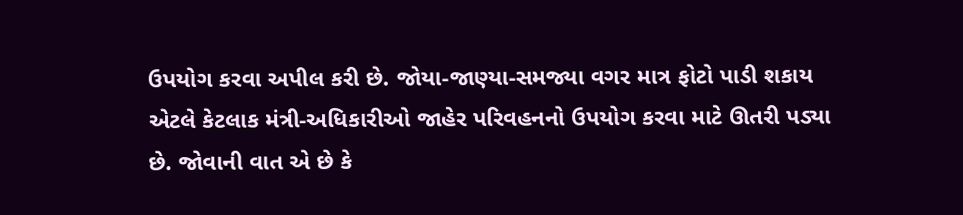ઉપયોગ કરવા અપીલ કરી છે. જોયા-જાણ્યા-સમજ્યા વગર માત્ર ફોટો પાડી શકાય એટલે કેટલાક મંત્રી-અધિકારીઓ જાહેર પરિવહનનો ઉપયોગ કરવા માટે ઊતરી પડ્યા છે. જોવાની વાત એ છે કે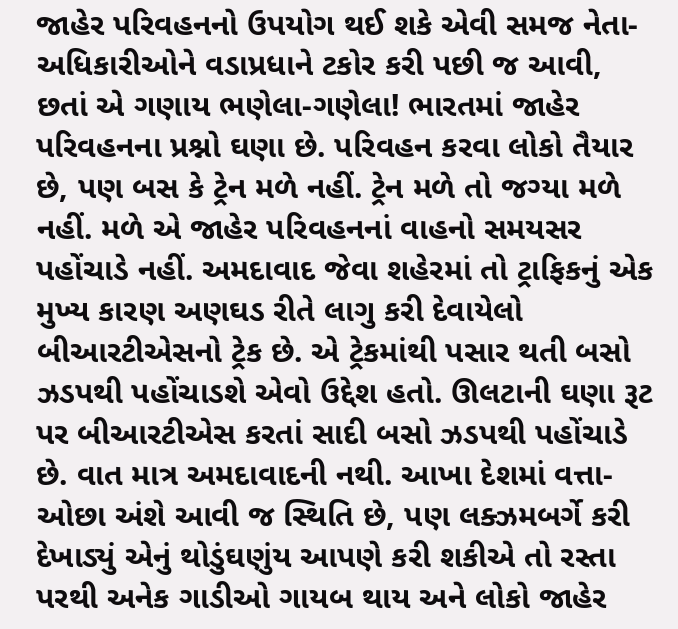જાહેર પરિવહનનો ઉપયોગ થઈ શકે એવી સમજ નેતા-અધિકારીઓને વડાપ્રધાને ટકોર કરી પછી જ આવી, છતાં એ ગણાય ભણેલા-ગણેલા! ભારતમાં જાહેર પરિવહનના પ્રશ્નો ઘણા છે. પરિવહન કરવા લોકો તૈયાર છે, પણ બસ કે ટ્રેન મળે નહીં. ટ્રેન મળે તો જગ્યા મળે નહીં. મળે એ જાહેર પરિવહનનાં વાહનો સમયસર પહોંચાડે નહીં. અમદાવાદ જેવા શહેરમાં તો ટ્રાફિકનું એક મુખ્ય કારણ અણઘડ રીતે લાગુ કરી દેવાયેલો બીઆરટીએસનો ટ્રેક છે. એ ટ્રેકમાંથી પસાર થતી બસો ઝડપથી પહોંચાડશે એવો ઉદ્દેશ હતો. ઊલટાની ઘણા રૂટ પર બીઆરટીએસ કરતાં સાદી બસો ઝડપથી પહોંચાડે છે. વાત માત્ર અમદાવાદની નથી. આખા દેશમાં વત્તા-ઓછા અંશે આવી જ સ્થિતિ છે, પણ લક્ઝમબર્ગે કરી દેખાડ્યું એનું થોડુંઘણુંય આપણે કરી શકીએ તો રસ્તા પરથી અનેક ગાડીઓ ગાયબ થાય અને લોકો જાહેર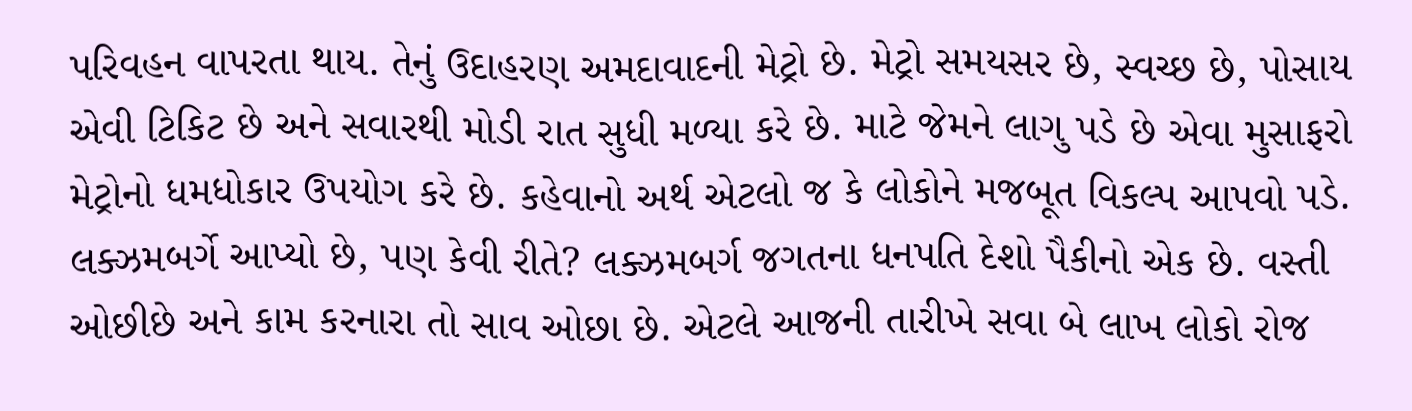પરિવહન વાપરતા થાય. તેનું ઉદાહરણ અમદાવાદની મેટ્રો છે. મેટ્રો સમયસર છે, સ્વચ્છ છે, પોસાય એવી ટિકિટ છે અને સવારથી મોડી રાત સુધી મળ્યા કરે છે. માટે જેમને લાગુ પડે છે એવા મુસાફરો મેટ્રોનો ધમધોકાર ઉપયોગ કરે છે. કહેવાનો અર્થ એટલો જ કે લોકોને મજબૂત વિકલ્પ આપવો પડે. લક્ઝમબર્ગે આપ્યો છે, પણ કેવી રીતે? લક્ઝમબર્ગ જગતના ધનપતિ દેશો પૈકીનો એક છે. વસ્તી ઓછીછે અને કામ કરનારા તો સાવ ઓછા છે. એટલે આજની તારીખે સવા બે લાખ લોકો રોજ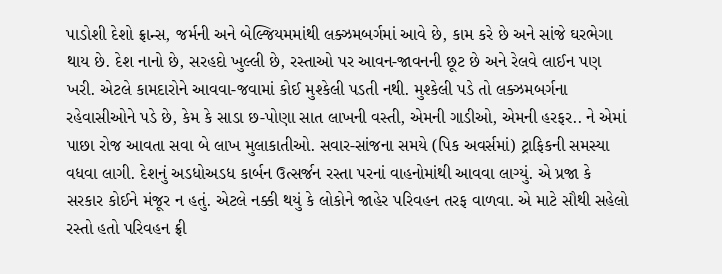પાડોશી દેશો ફ્રાન્સ, જર્મની અને બેલ્જિયમમાંથી લક્ઝમબર્ગમાં આવે છે, કામ કરે છે અને સાંજે ઘરભેગા થાય છે. દેશ નાનો છે, સરહદો ખુલ્લી છે, રસ્તાઓ પર આવન-જાવનની છૂટ છે અને રેલવે લાઈન પણ ખરી. એટલે કામદારોને આવવા-જવામાં કોઈ મુશ્કેલી પડતી નથી. મુશ્કેલી પડે તો લક્ઝમબર્ગના રહેવાસીઓને પડે છે, કેમ કે સાડા છ-પોણા સાત લાખની વસ્તી, એમની ગાડીઓ, એમની હરફર.. ને એમાં પાછા રોજ આવતા સવા બે લાખ મુલાકાતીઓ. સવાર-સાંજના સમયે (પિક અવર્સમાં) ટ્રાફિકની સમસ્યા વધવા લાગી. દેશનું અડધોઅડધ કાર્બન ઉત્સર્જન રસ્તા પરનાં વાહનોમાંથી આવવા લાગ્યું. એ પ્રજા કે સરકાર કોઈને મંજૂર ન હતું. એટલે નક્કી થયું કે લોકોને જાહેર પરિવહન તરફ વાળવા. એ માટે સૌથી સહેલો રસ્તો હતો પરિવહન ફ્રી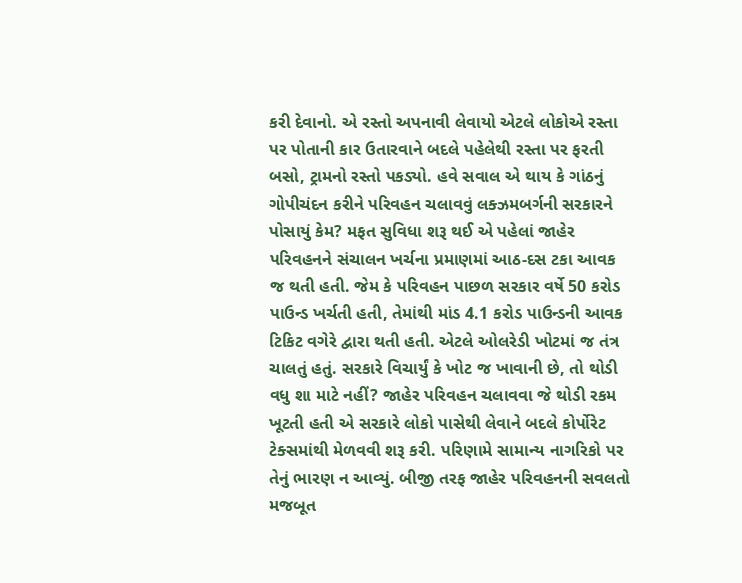કરી દેવાનો. એ રસ્તો અપનાવી લેવાયો એટલે લોકોએ રસ્તા પર પોતાની કાર ઉતારવાને બદલે પહેલેથી રસ્તા પર ફરતી બસો, ટ્રામનો રસ્તો પકડ્યો. હવે સવાલ એ થાય કે ગાંઠનું ગોપીચંદન કરીને પરિવહન ચલાવવું લક્ઝમબર્ગની સરકારને પોસાયું કેમ? મફત સુવિધા શરૂ થઈ એ પહેલાં જાહેર પરિવહનને સંચાલન ખર્ચના પ્રમાણમાં આઠ-દસ ટકા આવક જ થતી હતી. જેમ કે પરિવહન પાછળ સરકાર વર્ષે 50 કરોડ પાઉન્ડ ખર્ચતી હતી, તેમાંથી માંડ 4.1 કરોડ પાઉન્ડની આવક ટિકિટ વગેરે દ્વારા થતી હતી. એટલે ઓલરેડી ખોટમાં જ તંત્ર ચાલતું હતું. સરકારે વિચાર્યું કે ખોટ જ ખાવાની છે, તો થોડી વધુ શા માટે નહીં? જાહેર પરિવહન ચલાવવા જે થોડી રકમ ખૂટતી હતી એ સરકારે લોકો પાસેથી લેવાને બદલે કોર્પોરેટ ટેક્સમાંથી મેળવવી શરૂ કરી. પરિણામે સામાન્ય નાગરિકો પર તેનું ભારણ ન આવ્યું. બીજી તરફ જાહેર પરિવહનની સવલતો મજબૂત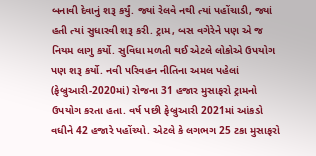બનાવી દેવાનું શરૂ કર્યું. જ્યાં રેલવે નથી ત્યાં પહોંચાડી, જ્યાં હતી ત્યાં સુધારવી શરૂ કરી. ટ્રામ, બસ વગેરેને પણ એ જ નિયમ લાગુ કર્યો. સુવિધા મળતી થઈ એટલે લોકોએ ઉપયોગ પણ શરૂ કર્યો. નવી પરિવહન નીતિના અમલ પહેલાં (ફેબ્રુઆરી-2020માં) રોજના 31 હજાર મુસાફરો ટ્રામનો ઉપયોગ કરતા હતા. વર્ષ પછી ફેબ્રુઆરી 2021માં આંકડો વધીને 42 હજારે પહોંચ્યો. એટલે કે લગભગ 25 ટકા મુસાફરો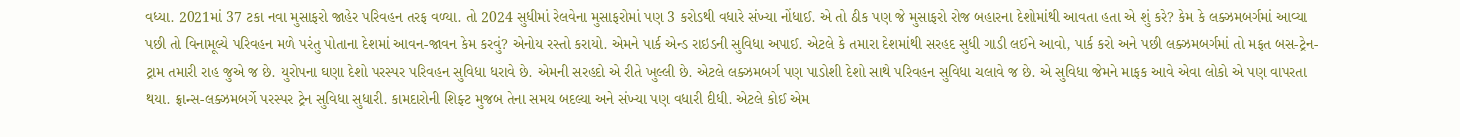વધ્યા. 2021માં 37 ટકા નવા મુસાફરો જાહેર પરિવહન તરફ વળ્યા. તો 2024 સુધીમાં રેલવેના મુસાફરોમાં પણ 3 કરોડથી વધારે સંખ્યા નોંધાઈ. એ તો ઠીક પણ જે મુસાફરો રોજ બહારના દેશોમાંથી આવતા હતા એ શું કરે? કેમ કે લક્ઝમબર્ગમાં આવ્યા પછી તો વિનામૂલ્યે પરિવહન મળે પરંતુ પોતાના દેશમાં આવન-જાવન કેમ કરવું? એનોય રસ્તો કરાયો. એમને પાર્ક એન્ડ રાઇડની સુવિધા અપાઈ. એટલે કે તમારા દેશમાંથી સરહદ સુધી ગાડી લઈને આવો, પાર્ક કરો અને પછી લક્ઝમબર્ગમાં તો મફત બસ-ટ્રેન-ટ્રામ તમારી રાહ જુએ જ છે. યુરોપના ઘણા દેશો પરસ્પર પરિવહન સુવિધા ધરાવે છે. એમની સરહદો એ રીતે ખુલ્લી છે. એટલે લક્ઝમબર્ગ પણ પાડોશી દેશો સાથે પરિવહન સુવિધા ચલાવે જ છે. એ સુવિધા જેમને માફક આવે એવા લોકો એ પણ વાપરતા થયા. ફ્રાન્સ-લક્ઝમબર્ગે પરસ્પર ટ્રેન સુવિધા સુધારી. કામદારોની શિફ્ટ મુજબ તેના સમય બદલ્યા અને સંખ્યા પણ વધારી દીધી. એટલે કોઈ એમ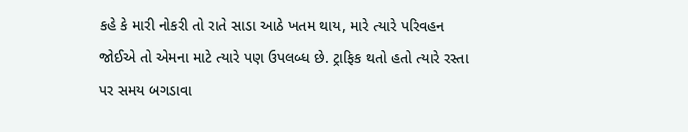કહે કે મારી નોકરી તો રાતે સાડા આઠે ખતમ થાય, મારે ત્યારે પરિવહન જોઈએ તો એમના માટે ત્યારે પણ ઉપલબ્ધ છે. ટ્રાફિક થતો હતો ત્યારે રસ્તા પર સમય બગડાવા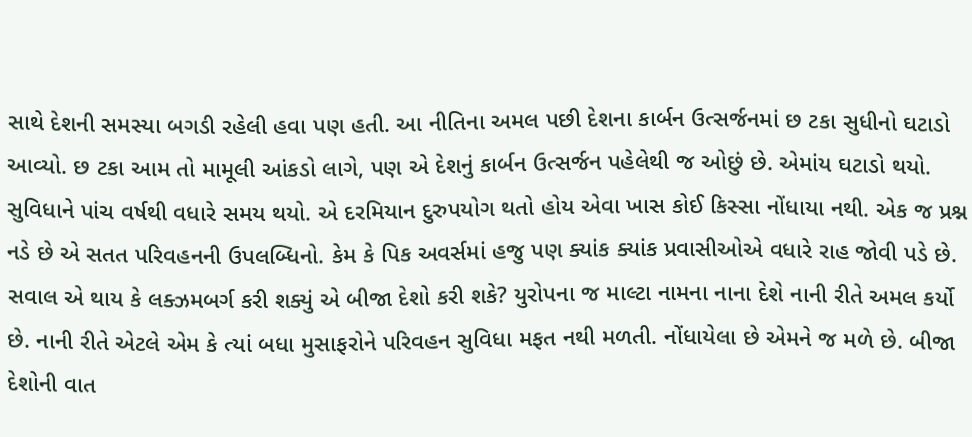સાથે દેશની સમસ્યા બગડી રહેલી હવા પણ હતી. આ નીતિના અમલ પછી દેશના કાર્બન ઉત્સર્જનમાં છ ટકા સુધીનો ઘટાડો આવ્યો. છ ટકા આમ તો મામૂલી આંકડો લાગે, પણ એ દેશનું કાર્બન ઉત્સર્જન પહેલેથી જ ઓછું છે. એમાંય ઘટાડો થયો. સુવિધાને પાંચ વર્ષથી વધારે સમય થયો. એ દરમિયાન દુરુપયોગ થતો હોય એવા ખાસ કોઈ કિસ્સા નોંધાયા નથી. એક જ પ્રશ્ન નડે છે એ સતત પરિવહનની ઉપલબ્ધિનો. કેમ કે પિક અવર્સમાં હજુ પણ ક્યાંક ક્યાંક પ્રવાસીઓએ વધારે રાહ જોવી પડે છે. સવાલ એ થાય કે લક્ઝમબર્ગ કરી શક્યું એ બીજા દેશો કરી શકે? યુરોપના જ માલ્ટા નામના નાના દેશે નાની રીતે અમલ કર્યો છે. નાની રીતે એટલે એમ કે ત્યાં બધા મુસાફરોને પરિવહન સુવિધા મફત નથી મળતી. નોંધાયેલા છે એમને જ મળે છે. બીજા દેશોની વાત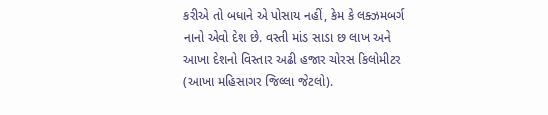કરીએ તો બધાને એ પોસાય નહીં, કેમ કે લક્ઝમબર્ગ નાનો એવો દેશ છે. વસ્તી માંડ સાડા છ લાખ અને આખા દેશનો વિસ્તાર અઢી હજાર ચોરસ કિલોમીટર (આખા મહિસાગર જિલ્લા જેટલો).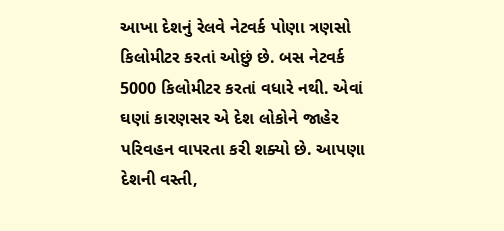આખા દેશનું રેલવે નેટવર્ક પોણા ત્રણસો કિલોમીટર કરતાં ઓછું છે. બસ નેટવર્ક 5000 કિલોમીટર કરતાં વધારે નથી. એવાં ઘણાં કારણસર એ દેશ લોકોને જાહેર પરિવહન વાપરતા કરી શક્યો છે. આપણા દેશની વસ્તી,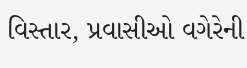વિસ્તાર, પ્રવાસીઓ વગેરેની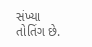સંખ્યા તોતિંગ છે.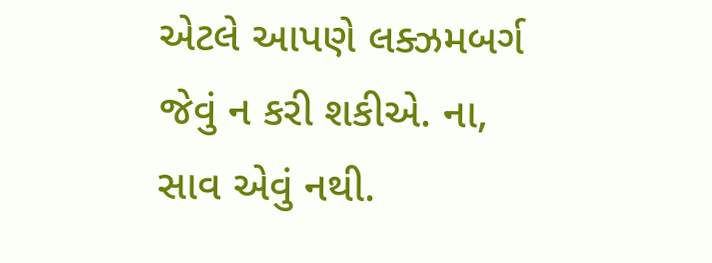એટલે આપણે લક્ઝમબર્ગ જેવું ન કરી શકીએ. ના, સાવ એવું નથી.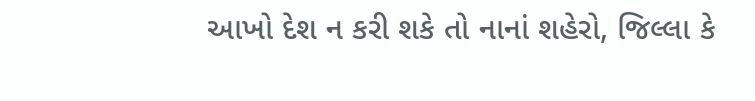આખો દેશ ન કરી શકે તો નાનાં શહેરો, જિલ્લા કે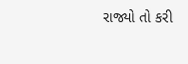રાજ્યો તો કરી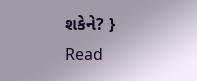શકેને? }
Read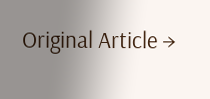Original Article →